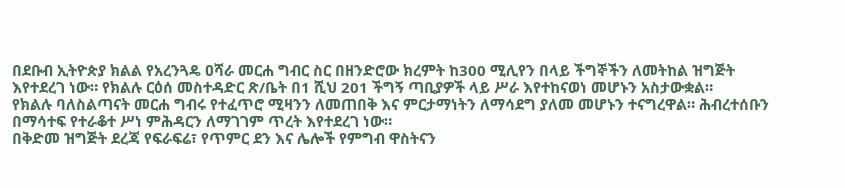በደቡብ ኢትዮጵያ ክልል የአረንጓዴ ዐሻራ መርሐ ግብር ስር በዘንድሮው ክረምት ከ300 ሚሊየን በላይ ችግኞችን ለመትከል ዝግጅት እየተደረገ ነው። የክልሉ ርዕሰ መስተዳድር ጽ/ቤት በ1 ሺህ 201 ችግኝ ጣቢያዎች ላይ ሥራ እየተከናወነ መሆኑን አስታውቋል።
የክልሉ ባለስልጣናት መርሐ ግብሩ የተፈጥሮ ሚዛንን ለመጠበቅ እና ምርታማነትን ለማሳደግ ያለመ መሆኑን ተናግረዋል። ሕብረተሰቡን በማሳተፍ የተራቆተ ሥነ ምሕዳርን ለማገገም ጥረት እየተደረገ ነው።
በቅድመ ዝግጅት ደረጃ የፍራፍሬ፣ የጥምር ደን እና ሌሎች የምግብ ዋስትናን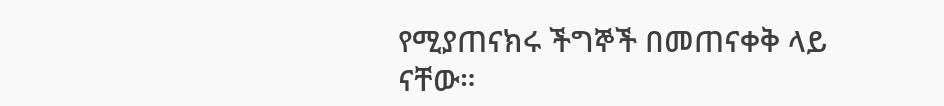የሚያጠናክሩ ችግኞች በመጠናቀቅ ላይ ናቸው።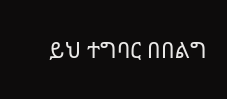ይህ ተግባር በበልግ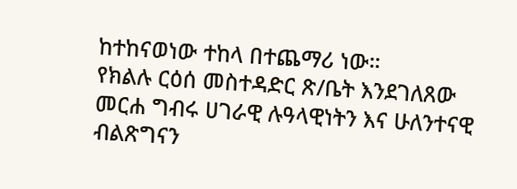ከተከናወነው ተከላ በተጨማሪ ነው።
የክልሉ ርዕሰ መስተዳድር ጽ/ቤት እንደገለጸው መርሐ ግብሩ ሀገራዊ ሉዓላዊነትን እና ሁለንተናዊ ብልጽግናን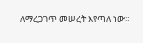ለማረጋገጥ መሠረት እየጣለ ነው።